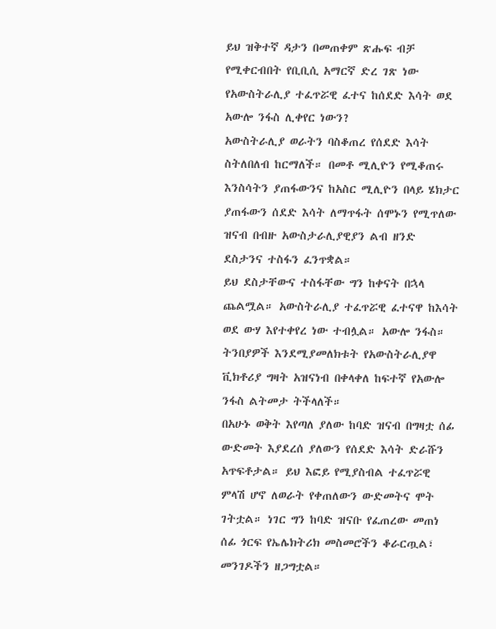ይህ ዝቅተኛ ዳታን በመጠቀም ጽሑፍ ብቻ የሚቀርብበት የቢቢሲ አማርኛ ድረ ገጽ ነው
የአውስትራሊያ ተፈጥሯዊ ፈተና ከሰደድ እሳት ወደ አውሎ ንፋስ ሊቀየር ነውን?
አውስትራሊያ ወራትን ባስቆጠረ የሰደድ እሳት ስትለበለብ ከርማለች። በመቶ ሚሊዮን የሚቆጠሩ እንስሳትን ያጠፋውንና ከአስር ሚሊዮን በላይ ሄክታር ያጠፋውን ሰደድ እሳት ለማጥፋት ሰሞኑን የሚጥለው ዝናብ በብዙ አውስታራሊያዊያን ልብ ዘንድ ደስታንና ተስፋን ፈንጥቋል።
ይህ ደስታቸውና ተስፋቸው ግን ከቀናት በኋላ ጨልሟል። አውስትራሊያ ተፈጥሯዊ ፈተናዋ ከእሳት ወደ ውሃ እየተቀየረ ነው ተብሏል። አውሎ ንፋስ።
ትንበያዎች እንደሚያመለክቱት የአውስትራሊያዋ ቪክቶሪያ ግዛት አዝናነብ በቀላቀለ ከፍተኛ የአውሎ ንፋስ ልትመታ ትችላለች።
በአሁኑ ወቅት እየጣለ ያለው ከባድ ዝናብ በግዛቷ ሰፊ ውድመት እያደረሰ ያለውን የሰደድ እሳት ድራሹን አጥፍቶታል። ይህ እፎይ የሚያስብል ተፈጥሯዊ ምላሽ ሆኖ ለወራት የቀጠለውን ውድመትና ሞት ገትቷል። ነገር ግን ከባድ ዝናቡ የፈጠረው መጠነ ሰፊ ጎርፍ የኤሌክትሪክ መስመሮችን ቆራርጧል፣ መንገዶችን ዘጋግቷል።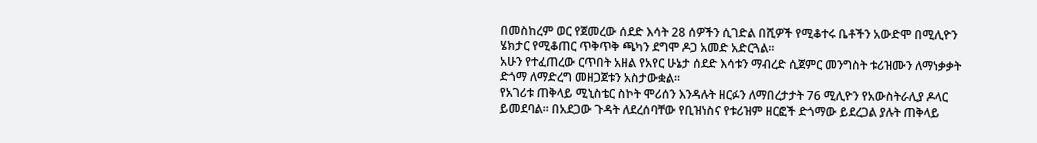በመስከረም ወር የጀመረው ሰደድ እሳት 28 ሰዎችን ሲገድል በሺዎች የሚቆተሩ ቤቶችን አውድሞ በሚሊዮን ሄክታር የሚቆጠር ጥቅጥቅ ጫካን ደግሞ ዶጋ አመድ አድርጓል።
አሁን የተፈጠረው ርጥበት አዘል የአየር ሁኔታ ሰደድ እሳቱን ማብረድ ሲጀምር መንግስት ቱሪዝሙን ለማነቃቃት ድጎማ ለማድረግ መዘጋጀቱን አስታውቋል።
የአገሪቱ ጠቅላይ ሚኒስቴር ስኮት ሞሪሰን እንዳሉት ዘርፉን ለማበረታታት 76 ሚሊዮን የአውስትራሊያ ዶላር ይመደባል። በአደጋው ጉዳት ለደረሰባቸው የቢዝነስና የቱሪዝም ዘርፎች ድጎማው ይደረጋል ያሉት ጠቅላይ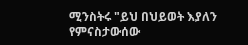ሚንስትሩ "ይህ በህይወት እያለን የምናስታውሰው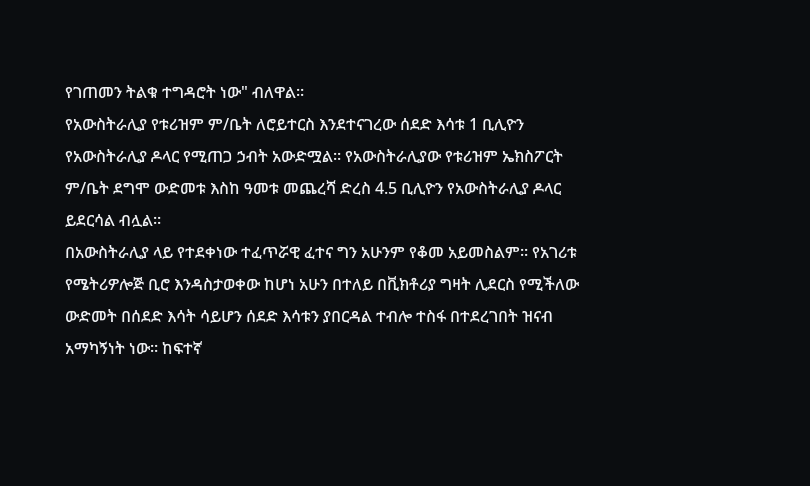የገጠመን ትልቁ ተግዳሮት ነው" ብለዋል።
የአውስትራሊያ የቱሪዝም ም/ቤት ለሮይተርስ እንደተናገረው ሰደድ እሳቱ 1 ቢሊዮን የአውስትራሊያ ዶላር የሚጠጋ ኃብት አውድሟል። የአውስትራሊያው የቱሪዝም ኤክስፖርት ም/ቤት ደግሞ ውድመቱ እስከ ዓመቱ መጨረሻ ድረስ 4.5 ቢሊዮን የአውስትራሊያ ዶላር ይደርሳል ብሏል።
በአውስትራሊያ ላይ የተደቀነው ተፈጥሯዊ ፈተና ግን አሁንም የቆመ አይመስልም። የአገሪቱ የሜትሪዎሎጅ ቢሮ እንዳስታወቀው ከሆነ አሁን በተለይ በቪክቶሪያ ግዛት ሊደርስ የሚችለው ውድመት በሰደድ እሳት ሳይሆን ሰደድ እሳቱን ያበርዳል ተብሎ ተስፋ በተደረገበት ዝናብ አማካኝነት ነው። ከፍተኛ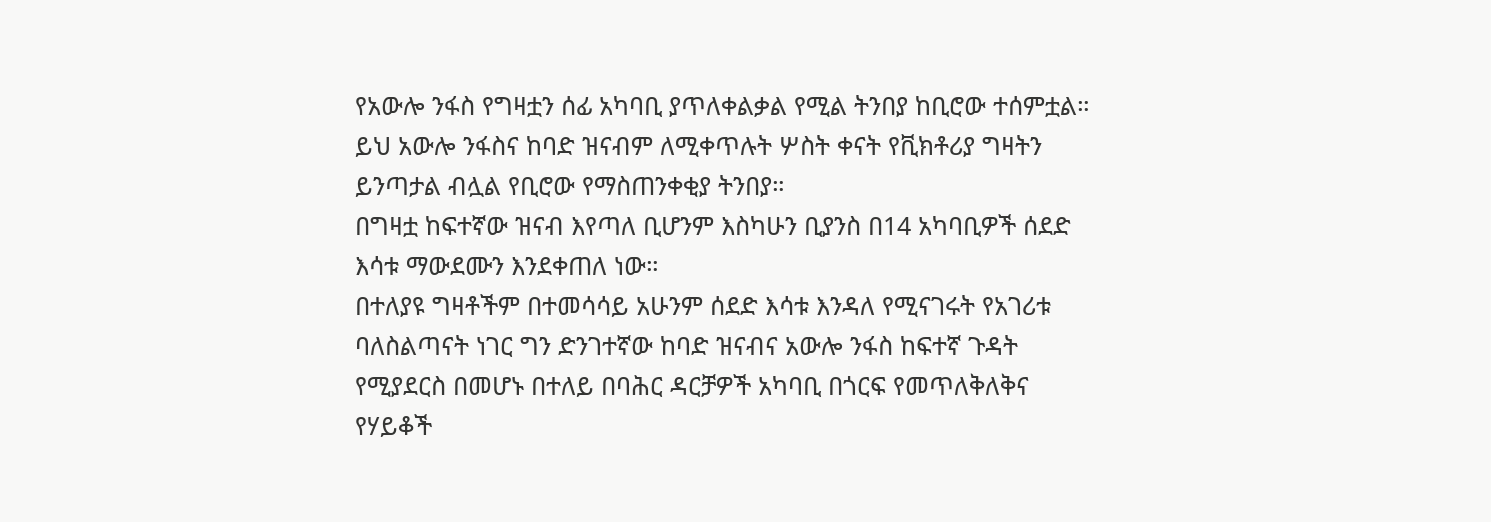የአውሎ ንፋስ የግዛቷን ሰፊ አካባቢ ያጥለቀልቃል የሚል ትንበያ ከቢሮው ተሰምቷል።
ይህ አውሎ ንፋስና ከባድ ዝናብም ለሚቀጥሉት ሦስት ቀናት የቪክቶሪያ ግዛትን ይንጣታል ብሏል የቢሮው የማስጠንቀቂያ ትንበያ።
በግዛቷ ከፍተኛው ዝናብ እየጣለ ቢሆንም እስካሁን ቢያንስ በ14 አካባቢዎች ሰደድ እሳቱ ማውደሙን እንደቀጠለ ነው።
በተለያዩ ግዛቶችም በተመሳሳይ አሁንም ሰደድ እሳቱ እንዳለ የሚናገሩት የአገሪቱ ባለስልጣናት ነገር ግን ድንገተኛው ከባድ ዝናብና አውሎ ንፋስ ከፍተኛ ጉዳት የሚያደርስ በመሆኑ በተለይ በባሕር ዳርቻዎች አካባቢ በጎርፍ የመጥለቅለቅና የሃይቆች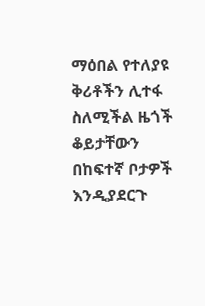ማዕበል የተለያዩ ቅሪቶችን ሊተፋ ስለሚችል ዜጎች ቆይታቸውን በከፍተኛ ቦታዎች እንዲያደርጉ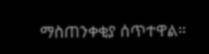ማስጠንቀቂያ ሰጥተዋል።